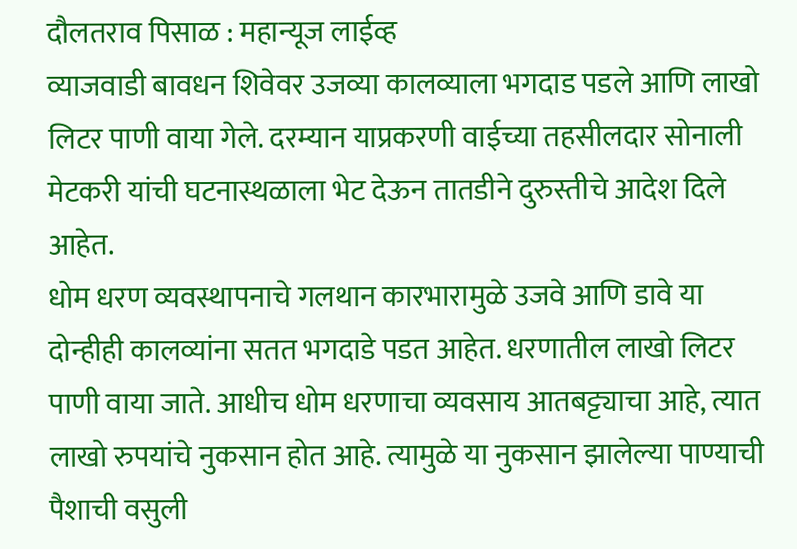दौलतराव पिसाळ : महान्यूज लाईव्ह
व्याजवाडी बावधन शिवेवर उजव्या कालव्याला भगदाड पडले आणि लाखो लिटर पाणी वाया गेले. दरम्यान याप्रकरणी वाईच्या तहसीलदार सोनाली मेटकरी यांची घटनास्थळाला भेट देऊन तातडीने दुरुस्तीचे आदेश दिले आहेत.
धोम धरण व्यवस्थापनाचे गलथान कारभारामुळे उजवे आणि डावे या दोन्हीही कालव्यांना सतत भगदाडे पडत आहेत. धरणातील लाखो लिटर पाणी वाया जाते. आधीच धोम धरणाचा व्यवसाय आतबट्ट्याचा आहे, त्यात लाखो रुपयांचे नुकसान होत आहे. त्यामुळे या नुकसान झालेल्या पाण्याची पैशाची वसुली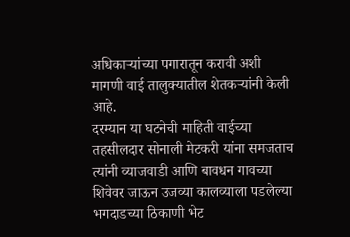अधिकाऱ्यांच्या पगारातून करावी अशी मागणी वाई तालुक्यातील शेतकऱ्यांनी केली आहे.
दरम्यान या घटनेची माहिती वाईच्या तहसीलदार सोनाली मेटकरी यांना समजताच त्यांनी व्याजवाडी आणि बावधन गावच्या शिवेवर जाऊन उजव्या कालव्याला पडलेल्या भगदाडच्या ठिकाणी भेट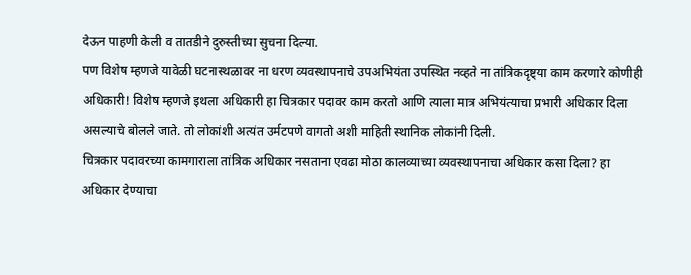देऊन पाहणी केली व तातडीने दुरुस्तीच्या सुचना दिल्या.
पण विशेष म्हणजे यावेळी घटनास्थळावर ना धरण व्यवस्थापनाचे उपअभियंता उपस्थित नव्हते ना तांत्रिकदृष्ट्या काम करणारे कोणीही अधिकारी! विशेष म्हणजे इथला अधिकारी हा चित्रकार पदावर काम करतो आणि त्याला मात्र अभियंत्याचा प्रभारी अधिकार दिला असल्याचे बोलले जाते. तो लोकांशी अत्यंत उर्मटपणे वागतो अशी माहिती स्थानिक लोकांनी दिली.
चित्रकार पदावरच्या कामगाराला तांत्रिक अधिकार नसताना एवढा मोठा कालव्याच्या व्यवस्थापनाचा अधिकार कसा दिला? हा अधिकार देण्याचा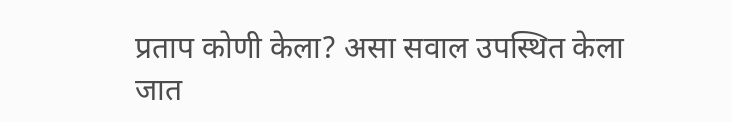प्रताप कोणी केला? असा सवाल उपस्थित केला जात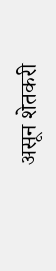असून शेतकरी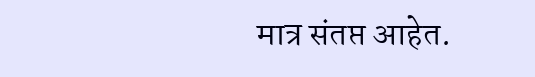मात्र संतप्त आहेत.